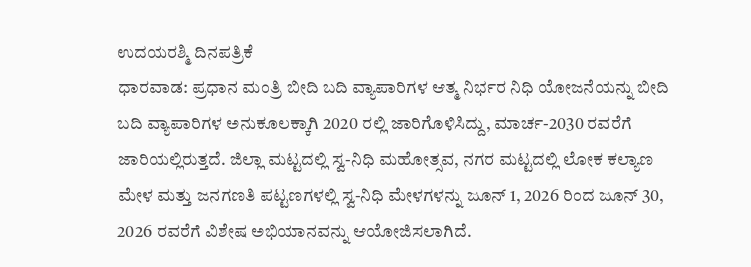ಉದಯರಶ್ಮಿ ದಿನಪತ್ರಿಕೆ
ಧಾರವಾಡ: ಪ್ರಧಾನ ಮಂತ್ರಿ ಬೀದಿ ಬದಿ ವ್ಯಾಪಾರಿಗಳ ಆತ್ಮ ನಿರ್ಭರ ನಿಧಿ ಯೋಜನೆಯನ್ನು ಬೀದಿ ಬದಿ ವ್ಯಾಪಾರಿಗಳ ಅನುಕೂಲಕ್ಕಾಗಿ 2020 ರಲ್ಲಿ ಜಾರಿಗೊಳಿಸಿದ್ದು, ಮಾರ್ಚ-2030 ರವರೆಗೆ ಜಾರಿಯಲ್ಲಿರುತ್ತದೆ. ಜಿಲ್ಲಾ ಮಟ್ಟದಲ್ಲಿ ಸ್ವ-ನಿಧಿ ಮಹೋತ್ಸವ, ನಗರ ಮಟ್ಟದಲ್ಲಿ ಲೋಕ ಕಲ್ಯಾಣ ಮೇಳ ಮತ್ತು ಜನಗಣತಿ ಪಟ್ಟಣಗಳಲ್ಲಿ ಸ್ವ-ನಿಧಿ ಮೇಳಗಳನ್ನು ಜೂನ್ 1, 2026 ರಿಂದ ಜೂನ್ 30, 2026 ರವರೆಗೆ ವಿಶೇಷ ಅಭಿಯಾನವನ್ನು ಆಯೋಜಿಸಲಾಗಿದೆ.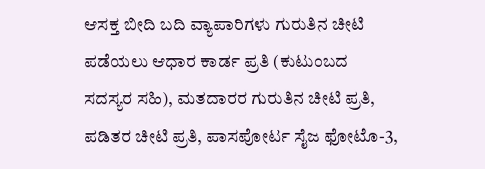ಆಸಕ್ತ ಬೀದಿ ಬದಿ ವ್ಯಾಪಾರಿಗಳು ಗುರುತಿನ ಚೀಟಿ ಪಡೆಯಲು ಆಧಾರ ಕಾರ್ಡ ಪ್ರತಿ (ಕುಟುಂಬದ ಸದಸ್ಯರ ಸಹಿ), ಮತದಾರರ ಗುರುತಿನ ಚೀಟಿ ಪ್ರತಿ, ಪಡಿತರ ಚೀಟಿ ಪ್ರತಿ, ಪಾಸಪೋರ್ಟ ಸೈಜ ಫೋಟೊ-3,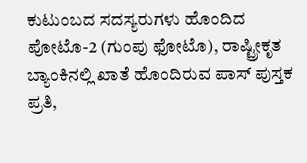ಕುಟುಂಬದ ಸದಸ್ಯರುಗಳು ಹೊಂದಿದ ಪೋಟೊ-2 (ಗುಂಪು ಫೋಟೊ), ರಾಷ್ಟ್ರೀಕೃತ ಬ್ಯಾಂಕಿನಲ್ಲಿ ಖಾತೆ ಹೊಂದಿರುವ ಪಾಸ್ ಪುಸ್ತಕ ಪ್ರತಿ,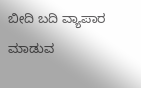ಬೀದಿ ಬದಿ ವ್ಯಾಪಾರ ಮಾಡುವ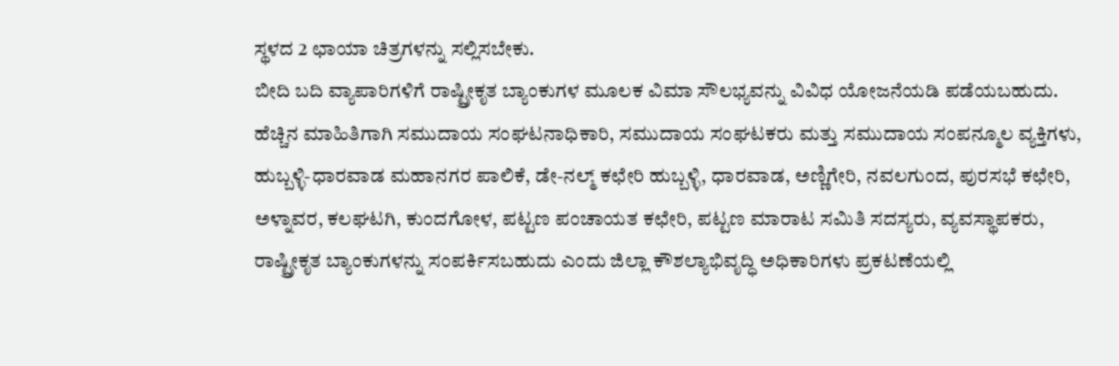ಸ್ಥಳದ 2 ಛಾಯಾ ಚಿತ್ರಗಳನ್ನು ಸಲ್ಲಿಸಬೇಕು.
ಬೀದಿ ಬದಿ ವ್ಯಾಪಾರಿಗಳಿಗೆ ರಾಷ್ಟ್ರೀಕೃತ ಬ್ಯಾಂಕುಗಳ ಮೂಲಕ ವಿಮಾ ಸೌಲಭ್ಯವನ್ನು ವಿವಿಧ ಯೋಜನೆಯಡಿ ಪಡೆಯಬಹುದು.
ಹೆಚ್ಚಿನ ಮಾಹಿತಿಗಾಗಿ ಸಮುದಾಯ ಸಂಘಟನಾಧಿಕಾರಿ, ಸಮುದಾಯ ಸಂಘಟಕರು ಮತ್ತು ಸಮುದಾಯ ಸಂಪನ್ಮೂಲ ವ್ಯಕ್ತಿಗಳು, ಹುಬ್ಬಳ್ಳಿ-ಧಾರವಾಡ ಮಹಾನಗರ ಪಾಲಿಕೆ, ಡೇ-ನಲ್ಮ್ ಕಛೇರಿ ಹುಬ್ಬಳ್ಳಿ, ಧಾರವಾಡ, ಅಣ್ಣಿಗೇರಿ, ನವಲಗುಂದ, ಪುರಸಭೆ ಕಛೇರಿ, ಅಳ್ನಾವರ, ಕಲಘಟಗಿ, ಕುಂದಗೋಳ, ಪಟ್ಟಣ ಪಂಚಾಯತ ಕಛೇರಿ, ಪಟ್ಟಣ ಮಾರಾಟ ಸಮಿತಿ ಸದಸ್ಯರು, ವ್ಯವಸ್ಥಾಪಕರು, ರಾಷ್ಟ್ರೀಕೃತ ಬ್ಯಾಂಕುಗಳನ್ನು ಸಂಪರ್ಕಿಸಬಹುದು ಎಂದು ಜಿಲ್ಲಾ ಕೌಶಲ್ಯಾಭಿವೃದ್ಧಿ ಅಧಿಕಾರಿಗಳು ಪ್ರಕಟಣೆಯಲ್ಲಿ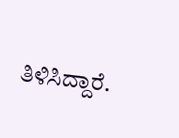ತಿಳಿಸಿದ್ದಾರೆ.